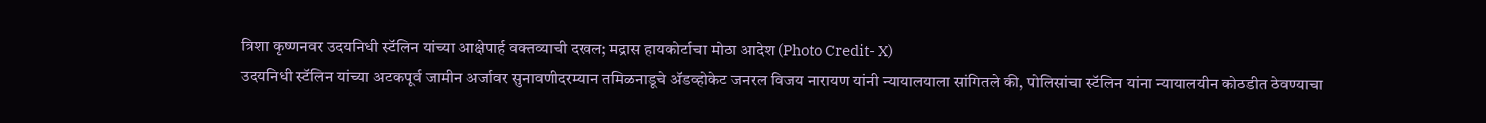त्रिशा कृष्णनवर उदयनिधी स्टॅलिन यांच्या आक्षेपार्ह वक्तव्याची दखल; मद्रास हायकोर्टाचा मोठा आदेश (Photo Credit- X)
उदयनिधी स्टॅलिन यांच्या अटकपूर्व जामीन अर्जावर सुनावणीदरम्यान तमिळनाडूचे ॲडव्होकेट जनरल विजय नारायण यांनी न्यायालयाला सांगितले की, पोलिसांचा स्टॅलिन यांना न्यायालयीन कोठडीत ठेवण्याचा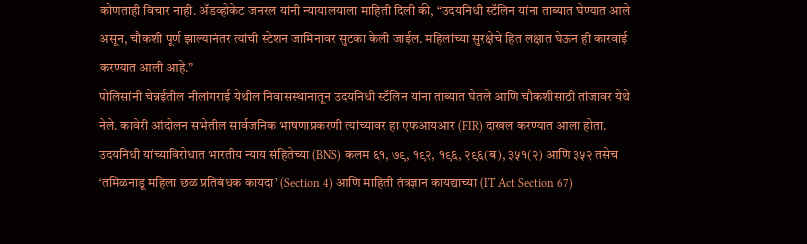कोणताही विचार नाही. ॲडव्होकेट जनरल यांनी न्यायालयाला माहिती दिली की, “उदयनिधी स्टॅलिन यांना ताब्यात घेण्यात आले असून, चौकशी पूर्ण झाल्यानंतर त्यांची स्टेशन जामिनावर सुटका केली जाईल. महिलांच्या सुरक्षेचे हित लक्षात घेऊन ही कारवाई करण्यात आली आहे.”
पोलिसांनी चेन्नईतील नीलांगराई येथील निवासस्थानातून उदयनिधी स्टॅलिन यांना ताब्यात घेतले आणि चौकशीसाठी तांजावर येथे नेले. कावेरी आंदोलन सभेतील सार्वजनिक भाषणाप्रकरणी त्यांच्यावर हा एफआयआर (FIR) दाखल करण्यात आला होता. उदयनिधी यांच्याविरोधात भारतीय न्याय संहितेच्या (BNS) कलम ६१, ७९, १९२, १९६, २९६(ब), ३५१(२) आणि ३५२ तसेच ‘तमिळनाडू महिला छळ प्रतिबंधक कायदा’ (Section 4) आणि माहिती तंत्रज्ञान कायद्याच्या (IT Act Section 67)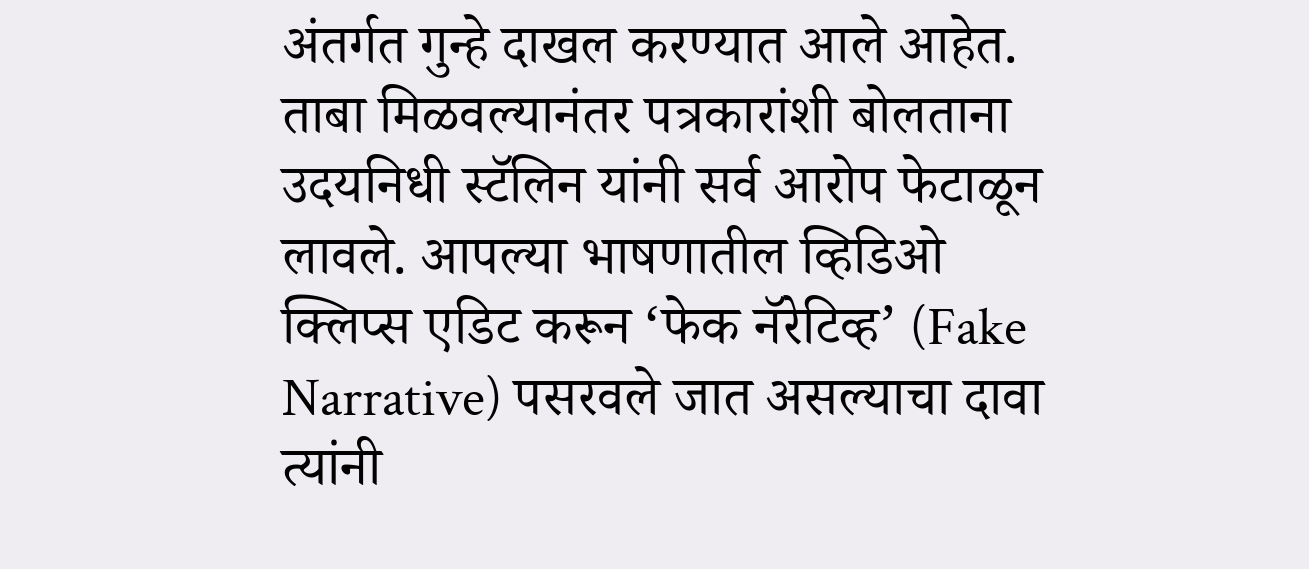अंतर्गत गुन्हे दाखल करण्यात आले आहेत.
ताबा मिळवल्यानंतर पत्रकारांशी बोलताना उदयनिधी स्टॅलिन यांनी सर्व आरोप फेटाळून लावले. आपल्या भाषणातील व्हिडिओ क्लिप्स एडिट करून ‘फेक नॅरेटिव्ह’ (Fake Narrative) पसरवले जात असल्याचा दावा त्यांनी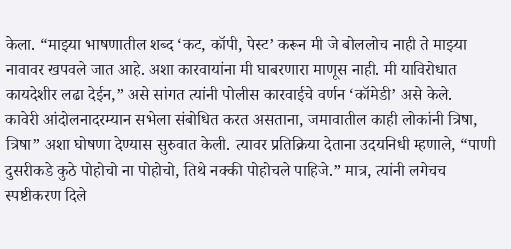केला. “माझ्या भाषणातील शब्द ‘कट, कॉपी, पेस्ट’ करून मी जे बोललोच नाही ते माझ्या नावावर खपवले जात आहे. अशा कारवायांना मी घाबरणारा माणूस नाही. मी याविरोधात कायदेशीर लढा देईन,” असे सांगत त्यांनी पोलीस कारवाईचे वर्णन ‘कॉमेडी’ असे केले.
कावेरी आंदोलनादरम्यान सभेला संबोधित करत असताना, जमावातील काही लोकांनी त्रिषा, त्रिषा” अशा घोषणा देण्यास सुरुवात केली. त्यावर प्रतिक्रिया देताना उदयनिधी म्हणाले, “पाणी दुसरीकडे कुठे पोहोचो ना पोहोचो, तिथे नक्की पोहोचले पाहिजे.” मात्र, त्यांनी लगेचच स्पष्टीकरण दिले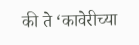की ते ‘कावेरीच्या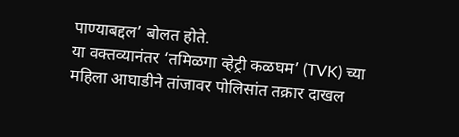पाण्याबद्दल’ बोलत होते.
या वक्तव्यानंतर ‘तमिळगा व्हेट्री कळघम’ (TVK) च्या महिला आघाडीने तांजावर पोलिसांत तक्रार दाखल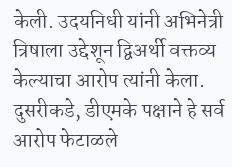केली. उदयनिधी यांनी अभिनेत्री त्रिषाला उद्देशून द्विअर्थी वक्तव्य केल्याचा आरोप त्यांनी केला. दुसरीकडे, डीएमके पक्षाने हे सर्व आरोप फेटाळले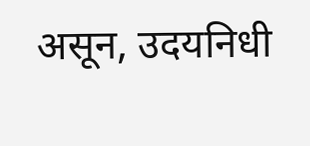असून, उदयनिधी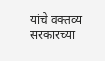यांचे वक्तव्य सरकारच्या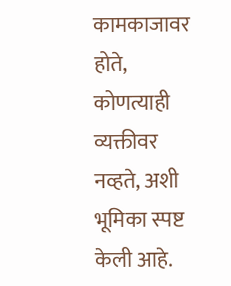कामकाजावर होते, कोणत्याही व्यक्तीवर नव्हते, अशी भूमिका स्पष्ट केली आहे.